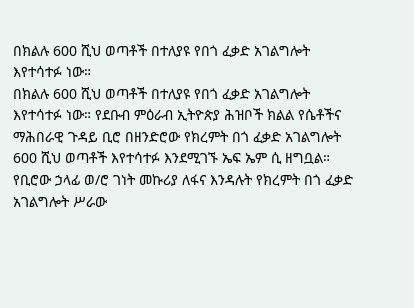በክልሉ 600 ሺህ ወጣቶች በተለያዩ የበጎ ፈቃድ አገልግሎት እየተሳተፉ ነው።
በክልሉ 600 ሺህ ወጣቶች በተለያዩ የበጎ ፈቃድ አገልግሎት እየተሳተፉ ነው። የደቡብ ምዕራብ ኢትዮጵያ ሕዝቦች ክልል የሴቶችና ማሕበራዊ ጉዳይ ቢሮ በዘንድሮው የክረምት በጎ ፈቃድ አገልግሎት 600 ሺህ ወጣቶች እየተሳተፉ እንደሚገኙ ኤፍ ኤም ሲ ዘግቧል። የቢሮው ኃላፊ ወ/ሮ ገነት መኩሪያ ለፋና እንዳሉት የክረምት በጎ ፈቃድ አገልግሎት ሥራው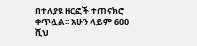በተለያዩ ዘርፎች ተጠናክሮ ቀጥሏል፡፡ አሁን ላይም 600 ሺህ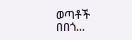ወጣቶች በበጎ…